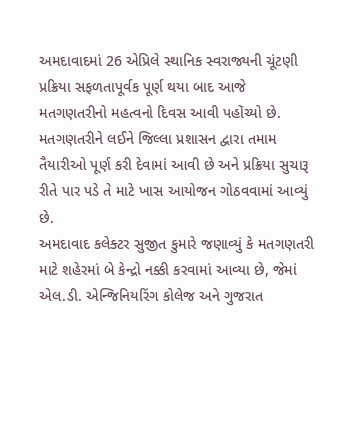અમદાવાદમાં 26 એપ્રિલે સ્થાનિક સ્વરાજ્યની ચૂંટણી પ્રક્રિયા સફળતાપૂર્વક પૂર્ણ થયા બાદ આજે મતગણતરીનો મહત્વનો દિવસ આવી પહોંચ્યો છે. મતગણતરીને લઈને જિલ્લા પ્રશાસન દ્વારા તમામ તૈયારીઓ પૂર્ણ કરી દેવામાં આવી છે અને પ્રક્રિયા સુચારૂ રીતે પાર પડે તે માટે ખાસ આયોજન ગોઠવવામાં આવ્યું છે.
અમદાવાદ કલેક્ટર સુજીત કુમારે જણાવ્યું કે મતગણતરી માટે શહેરમાં બે કેન્દ્રો નક્કી કરવામાં આવ્યા છે, જેમાં એલ.ડી. એન્જિનિયરિંગ કોલેજ અને ગુજરાત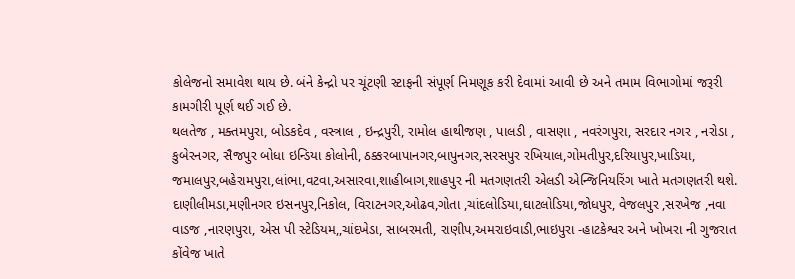કોલેજનો સમાવેશ થાય છે. બંને કેન્દ્રો પર ચૂંટણી સ્ટાફની સંપૂર્ણ નિમણૂક કરી દેવામાં આવી છે અને તમામ વિભાગોમાં જરૂરી કામગીરી પૂર્ણ થઈ ગઈ છે.
થલતેજ , મક્તમપુરા, બોડકદેવ , વસ્ત્રાલ , ઇન્દ્રપુરી, રામોલ હાથીજણ , પાલડી , વાસણા , નવરંગપુરા, સરદાર નગર , નરોડા , કુબેરનગર, સૈજપુર બોધા ઇન્ડિયા કોલોની, ઠક્કરબાપાનગર,બાપુનગર,સરસપુર રખિયાલ,ગોમતીપુર,દરિયાપુર,ખાડિયા, જમાલપુર,બહેરામપુરા,લાંભા,વટવા,અસારવા,શાહીબાગ,શાહપુર ની મતગણતરી એલડી એન્જિનિયરિંગ ખાતે મતગણતરી થશે.
દાણીલીમડા,મણીનગર ઇસનપુર,નિકોલ, વિરાટનગર,ઓઢવ,ગોતા ,ચાંદલોડિયા,ઘાટલોડિયા,જોધપુર, વેજલપુર ,સરખેજ ,નવા વાડજ ,નારણપુરા, એસ પી સ્ટેડિયમ,,ચાંદખેડા, સાબરમતી, રાણીપ,અમરાઇવાડી,ભાઇપુરા -હાટકેશ્વર અને ખોખરા ની ગુજરાત કોંવેજ ખાતે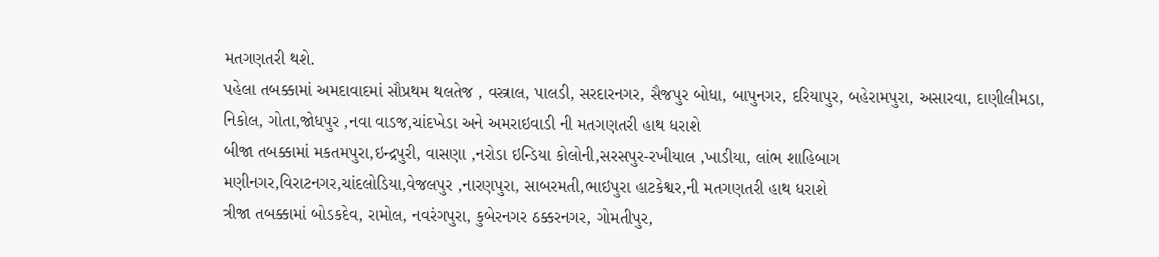મતગણતરી થશે.
પહેલા તબક્કામાં અમદાવાદમાં સૌપ્રથમ થલતેજ , વસ્ત્રાલ, પાલડી, સરદારનગર, સૈજપુર બોધા, બાપુનગર, દરિયાપુર, બહેરામપુરા, અસારવા, દાણીલીમડા, નિકોલ, ગોતા,જોધપુર ,નવા વાડજ,ચાંદખેડા અને અમરાઇવાડી ની મતગણતરી હાથ ધરાશે
બીજા તબક્કામાં મકતમપુરા,ઇન્દ્રપુરી, વાસણા ,નરોડા ઇન્ડિયા કોલોની,સરસપુર-રખીયાલ ,ખાડીયા, લાંભ શાહિબાગ મણીનગર,વિરાટનગર,ચાંદલોડિયા,વેજલપુર ,નારણપુરા, સાબરમતી,ભાઇપુરા હાટકેશ્વર,ની મતગણતરી હાથ ધરાશે
ત્રીજા તબક્કામાં બોડકદેવ, રામોલ, નવરંગપુરા, કુબેરનગર ઠક્કરનગર, ગોમતીપુર,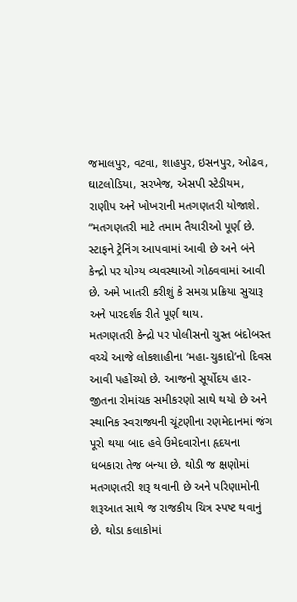જમાલપુર, વટવા, શાહપુર, ઇસનપુર, ઓઢવ, ઘાટલોડિયા, સરખેજ, એસપી સ્ટેડીયમ, રાણીપ અને ખોખરાની મતગણતરી યોજાશે.
“મતગણતરી માટે તમામ તૈયારીઓ પૂર્ણ છે. સ્ટાફને ટ્રેનિંગ આપવામાં આવી છે અને બંને કેન્દ્રો પર યોગ્ય વ્યવસ્થાઓ ગોઠવવામાં આવી છે. અમે ખાતરી કરીશું કે સમગ્ર પ્રક્રિયા સુચારૂ અને પારદર્શક રીતે પૂર્ણ થાય.
મતગણતરી કેન્દ્રો પર પોલીસનો ચુસ્ત બંદોબસ્ત વચ્ચે આજે લોકશાહીના ‘મહા-ચુકાદો’નો દિવસ આવી પહોંચ્યો છે. આજનો સૂર્યોદય હાર-જીતના રોમાંચક સમીકરણો સાથે થયો છે અને સ્થાનિક સ્વરાજ્યની ચૂંટણીના રણમેદાનમાં જંગ પૂરો થયા બાદ હવે ઉમેદવારોના હૃદયના ધબકારા તેજ બન્યા છે. થોડી જ ક્ષણોમાં મતગણતરી શરૂ થવાની છે અને પરિણામોની શરૂઆત સાથે જ રાજકીય ચિત્ર સ્પષ્ટ થવાનું છે. થોડા કલાકોમાં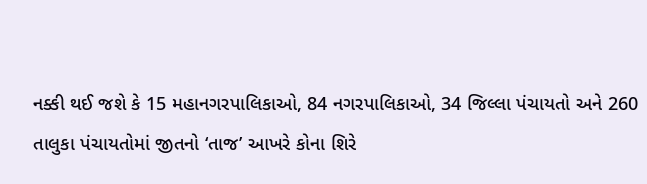નક્કી થઈ જશે કે 15 મહાનગરપાલિકાઓ, 84 નગરપાલિકાઓ, 34 જિલ્લા પંચાયતો અને 260 તાલુકા પંચાયતોમાં જીતનો ‘તાજ’ આખરે કોના શિરે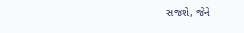સજશે, જેને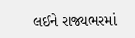લઈને રાજ્યભરમાં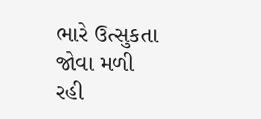ભારે ઉત્સુકતા જોવા મળી રહી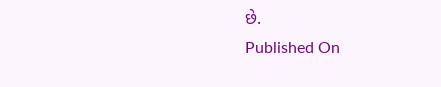છે.
Published On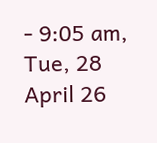- 9:05 am, Tue, 28 April 26